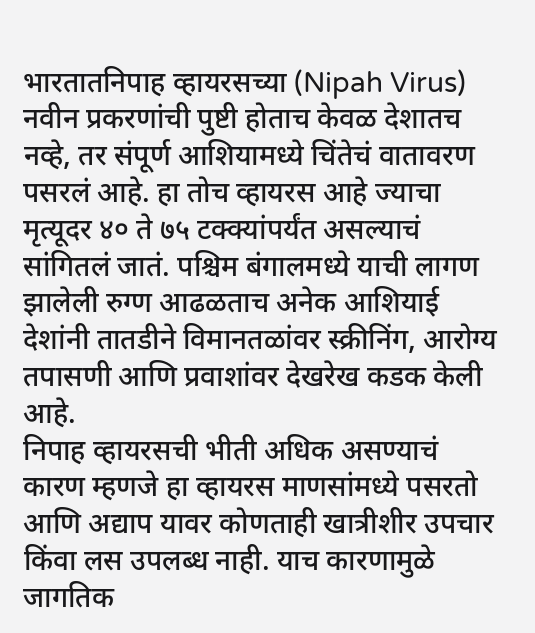भारतातनिपाह व्हायरसच्या (Nipah Virus) नवीन प्रकरणांची पुष्टी होताच केवळ देशातच नव्हे, तर संपूर्ण आशियामध्ये चिंतेचं वातावरण पसरलं आहे. हा तोच व्हायरस आहे ज्याचा मृत्यूदर ४० ते ७५ टक्क्यांपर्यंत असल्याचं सांगितलं जातं. पश्चिम बंगालमध्ये याची लागण झालेली रुग्ण आढळताच अनेक आशियाई देशांनी तातडीने विमानतळांवर स्क्रीनिंग, आरोग्य तपासणी आणि प्रवाशांवर देखरेख कडक केली आहे.
निपाह व्हायरसची भीती अधिक असण्याचं कारण म्हणजे हा व्हायरस माणसांमध्ये पसरतो आणि अद्याप यावर कोणताही खात्रीशीर उपचार किंवा लस उपलब्ध नाही. याच कारणामुळे जागतिक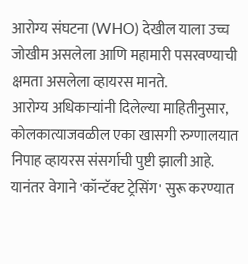आरोग्य संघटना (WHO) देखील याला उच्च जोखीम असलेला आणि महामारी पसरवण्याची क्षमता असलेला व्हायरस मानते.
आरोग्य अधिकाऱ्यांनी दिलेल्या माहितीनुसार, कोलकात्याजवळील एका खासगी रुग्णालयात निपाह व्हायरस संसर्गाची पुष्टी झाली आहे. यानंतर वेगाने 'कॉन्टॅक्ट ट्रेसिंग' सुरू करण्यात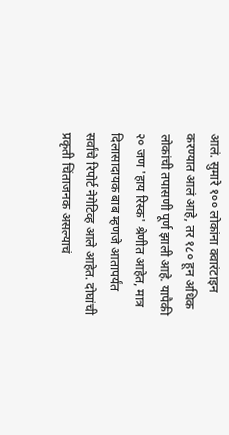आलं. सुमारे १०० लोकांना क्वारंटाइन करण्यात आलं आहे, तर १८० हून अधिक लोकांची तपासणी पूर्ण झाली आहे. यापैकी २० जण 'हाय रिस्क' श्रेणीत आहेत, मात्र दिलासादायक बाब म्हणजे आतापर्यंत सर्वांचे रिपोर्ट नेगेटिव्ह आले आहेत. दोघांची प्रकृती चिंताजनक असल्याचं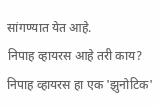सांगण्यात येत आहे.
निपाह व्हायरस आहे तरी काय?
निपाह व्हायरस हा एक 'झुनोटिक'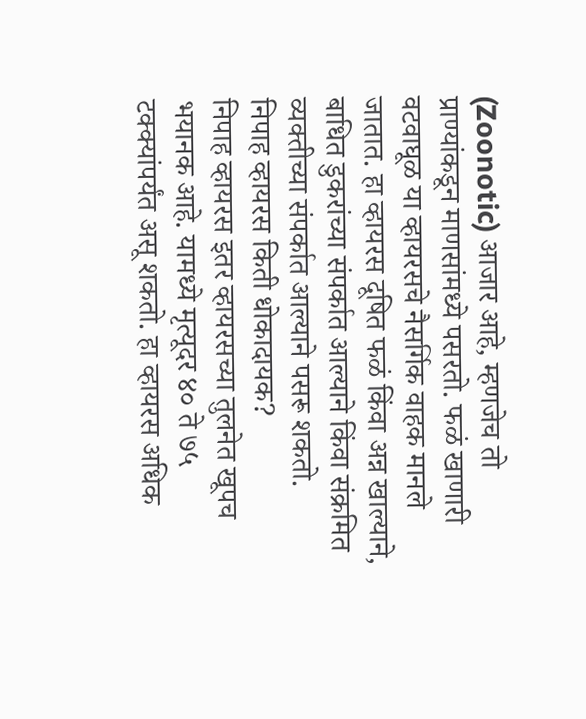(Zoonotic) आजार आहे, म्हणजेच तो प्राण्यांकडून माणसांमध्ये पसरतो. फळं खाणारी वटवाघूळ या व्हायरसचे नैसर्गिक वाहक मानले जातात. हा व्हायरस दूषित फळं किंवा अन्न खाल्याने, बाधित डुकरांच्या संपर्कात आल्याने किंवा संक्रमित व्यक्तीच्या संपर्कात आल्याने पसरू शकतो.
निपाह व्हायरस किती धोकादायक?
निपाह व्हायरस इतर व्हायरसच्या तुलनेत खूपच भयानक आहे. यामध्ये मृत्यूदर ४० ते ७५ टक्क्यांपर्यंत असू शकतो. हा व्हायरस अधिक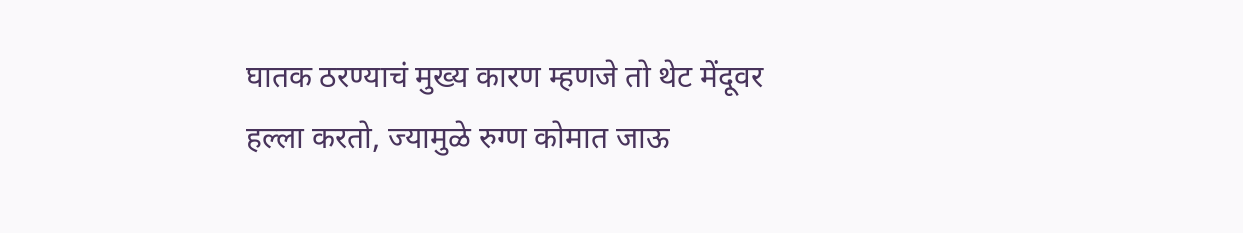घातक ठरण्याचं मुख्य कारण म्हणजे तो थेट मेंदूवर हल्ला करतो, ज्यामुळे रुग्ण कोमात जाऊ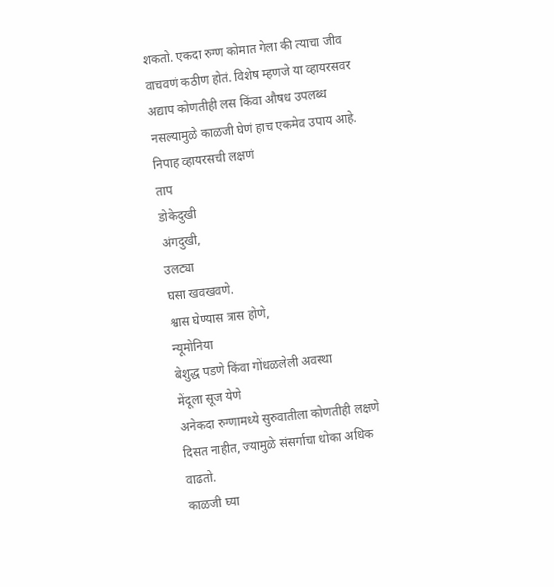शकतो. एकदा रुग्ण कोमात गेला की त्याचा जीव वाचवणं कठीण होतं. विशेष म्हणजे या व्हायरसवर अद्याप कोणतीही लस किंवा औषध उपलब्ध नसल्यामुळे काळजी घेणं हाच एकमेव उपाय आहे.
निपाह व्हायरसची लक्षणं
ताप
डोकेदुखी
अंगदुखी,
उलट्या
घसा खवखवणे.
श्वास घेण्यास त्रास होणे,
न्यूमोनिया
बेशुद्ध पडणे किंवा गोंधळलेली अवस्था
मेंदूला सूज येणे
अनेकदा रुग्णामध्ये सुरुवातीला कोणतीही लक्षणे दिसत नाहीत, ज्यामुळे संसर्गाचा धोका अधिक वाढतो.
काळजी घ्या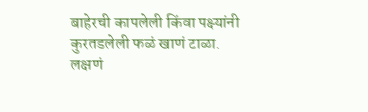बाहेरची कापलेली किंवा पक्ष्यांनी कुरतडलेली फळं खाणं टाळा.
लक्षणं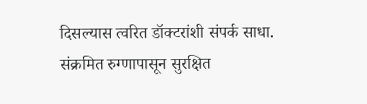दिसल्यास त्वरित डॉक्टरांशी संपर्क साधा.
संक्रमित रुग्णापासून सुरक्षित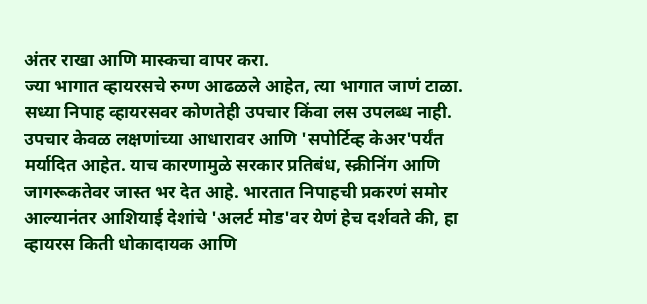अंतर राखा आणि मास्कचा वापर करा.
ज्या भागात व्हायरसचे रुग्ण आढळले आहेत, त्या भागात जाणं टाळा.
सध्या निपाह व्हायरसवर कोणतेही उपचार किंवा लस उपलब्ध नाही. उपचार केवळ लक्षणांच्या आधारावर आणि 'सपोर्टिव्ह केअर'पर्यंत मर्यादित आहेत. याच कारणामुळे सरकार प्रतिबंध, स्क्रीनिंग आणि जागरूकतेवर जास्त भर देत आहे. भारतात निपाहची प्रकरणं समोर आल्यानंतर आशियाई देशांचे 'अलर्ट मोड'वर येणं हेच दर्शवते की, हा व्हायरस किती धोकादायक आणि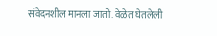संवेदनशील मानला जातो. वेळेत घेतलेली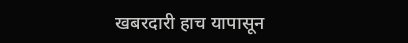खबरदारी हाच यापासून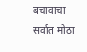बचावाचा सर्वात मोठा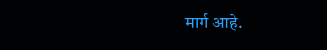मार्ग आहे.